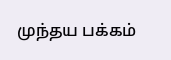முந்தய பக்கம்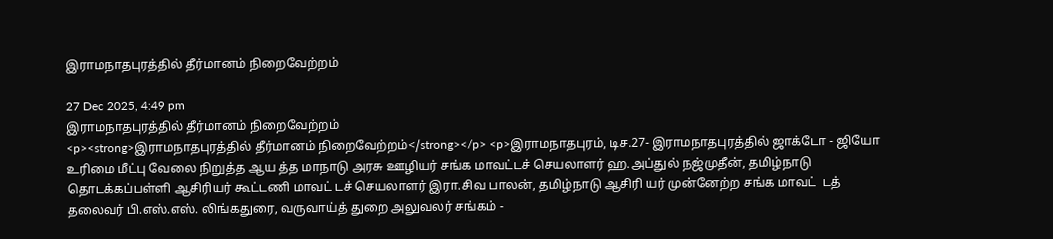இராமநாதபுரத்தில் தீர்மானம் நிறைவேற்றம்

27 Dec 2025, 4:49 pm
இராமநாதபுரத்தில் தீர்மானம் நிறைவேற்றம்
<p><strong>இராமநாதபுரத்தில் தீர்மானம் நிறைவேற்றம்</strong></p> <p>இராமநாதபுரம், டிச.27- இராமநாதபுரத்தில் ஜாக்டோ - ஜியோ உரிமை மீட்பு வேலை நிறுத்த ஆய த்த மாநாடு அரசு ஊழியர் சங்க மாவட்டச் செயலாளர் ஹ.அப்துல் நஜ்முதீன், தமிழ்நாடு தொடக்கப்பள்ளி ஆசிரியர் கூட்டணி மாவட் டச் செயலாளர் இரா.சிவ பாலன், தமிழ்நாடு ஆசிரி யர் முன்னேற்ற சங்க மாவட்  டத் தலைவர் பி.எஸ்.எஸ். லிங்கதுரை, வருவாய்த் துறை அலுவலர் சங்கம் -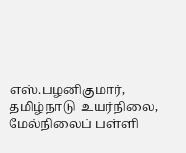எஸ்.பழனிகுமார், தமிழ்நாடு  உயர்நிலை, மேல்நிலைப் பள்ளி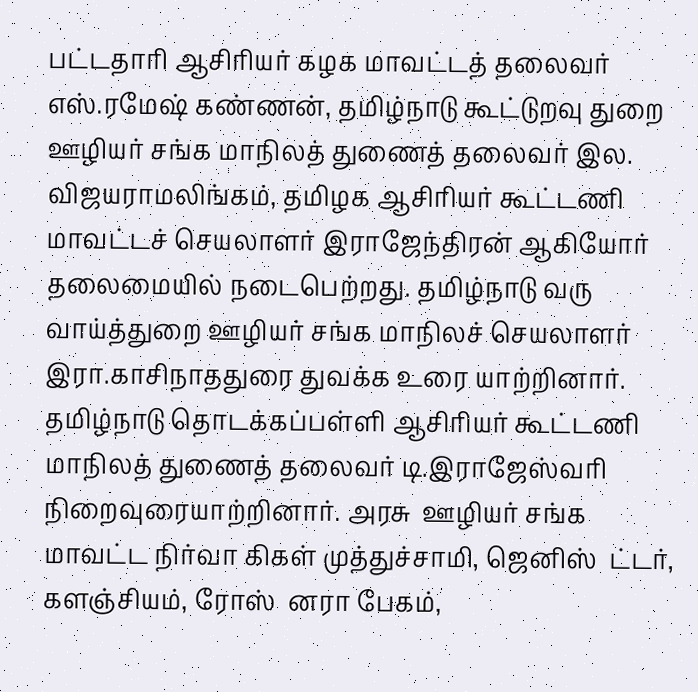பட்டதாரி ஆசிரியர் கழக மாவட்டத் தலைவர் எஸ்.ரமேஷ் கண்ணன், தமிழ்நாடு கூட்டுறவு துறை ஊழியர் சங்க மாநிலத் துணைத் தலைவர் இல. விஜயராமலிங்கம், தமிழக ஆசிரியர் கூட்டணி மாவட்டச் செயலாளர் இராஜேந்திரன் ஆகியோர் தலைமையில் நடைபெற்றது. தமிழ்நாடு வரு வாய்த்துறை ஊழியர் சங்க மாநிலச் செயலாளர் இரா.காசிநாததுரை துவக்க உரை யாற்றினார். தமிழ்நாடு தொடக்கப்பள்ளி ஆசிரியர் கூட்டணி மாநிலத் துணைத் தலைவர் டி.இராஜேஸ்வரி நிறைவுரையாற்றினார். அரசு  ஊழியர் சங்க மாவட்ட நிர்வா கிகள் முத்துச்சாமி, ஜெனிஸ்  ட்டர், களஞ்சியம், ரோஸ்  னரா பேகம்,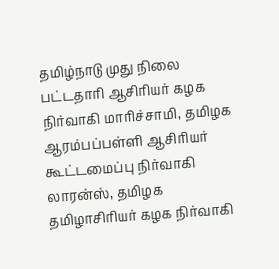தமிழ்நாடு முது நிலை பட்டதாரி ஆசிரியர் கழக நிர்வாகி மாரிச்சாமி, தமிழக ஆரம்பப்பள்ளி ஆசிரியர் கூட்டமைப்பு நிர்வாகி லாரன்ஸ், தமிழக தமிழாசிரியர் கழக நிர்வாகி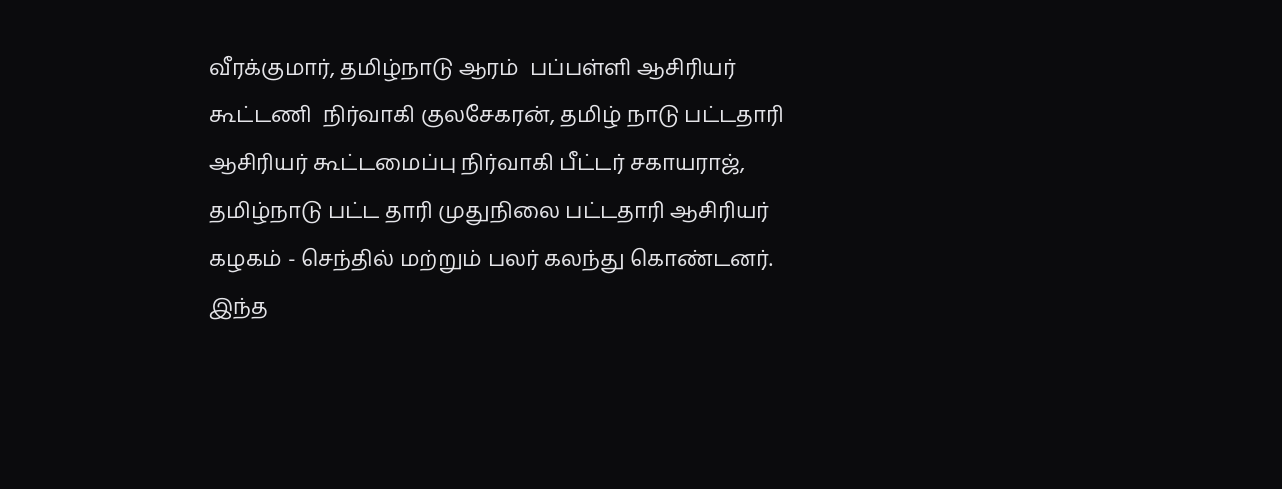வீரக்குமார், தமிழ்நாடு ஆரம்  பப்பள்ளி ஆசிரியர் கூட்டணி  நிர்வாகி குலசேகரன், தமிழ் நாடு பட்டதாரி ஆசிரியர் கூட்டமைப்பு நிர்வாகி பீட்டர் சகாயராஜ், தமிழ்நாடு பட்ட தாரி முதுநிலை பட்டதாரி ஆசிரியர் கழகம் - செந்தில் மற்றும் பலர் கலந்து கொண்டனர். இந்த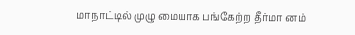மாநாட்டில் முழு மையாக பங்கேற்ற தீர்மா னம்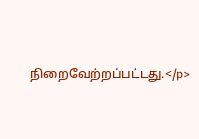நிறைவேற்றப்பட்டது.</p>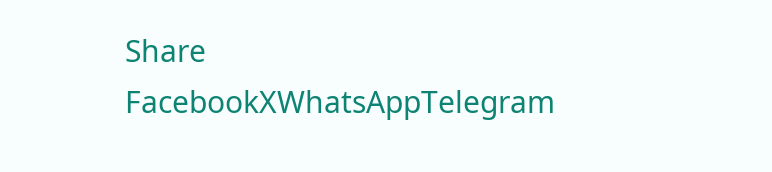Share
FacebookXWhatsAppTelegram